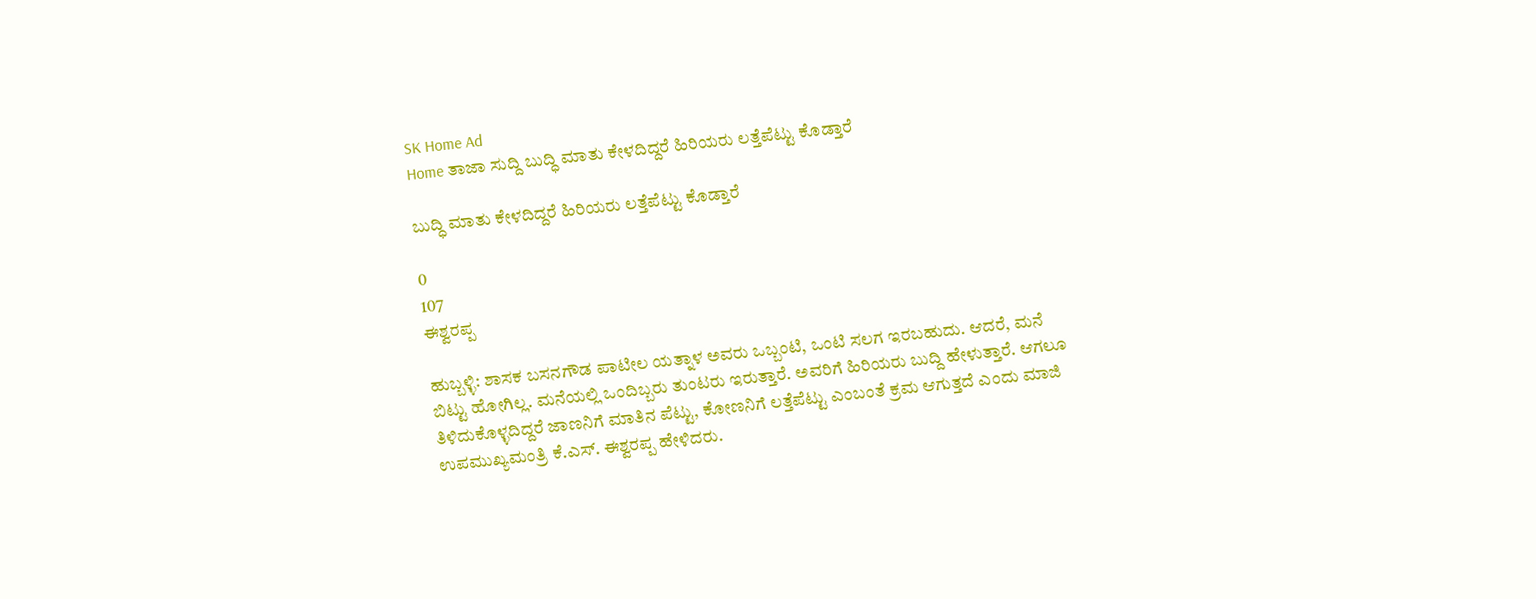SK Home Ad
Home ತಾಜಾ ಸುದ್ದಿ ಬುದ್ಧಿ ಮಾತು ಕೇಳದಿದ್ದರೆ ಹಿರಿಯರು ಲತ್ತೆಪೆಟ್ಟು ಕೊಡ್ತಾರೆ

ಬುದ್ಧಿ ಮಾತು ಕೇಳದಿದ್ದರೆ ಹಿರಿಯರು ಲತ್ತೆಪೆಟ್ಟು ಕೊಡ್ತಾರೆ

0
107
ಈಶ್ವರಪ್ಪ

ಹುಬ್ಬಳ್ಳಿ: ಶಾಸಕ ಬಸನಗೌಡ ಪಾಟೀಲ ಯತ್ನಾಳ ಅವರು ಒಬ್ಬಂಟಿ, ಒಂಟಿ ಸಲಗ ಇರಬಹುದು. ಆದರೆ, ಮನೆ ಬಿಟ್ಟು ಹೋಗಿಲ್ಲ. ಮನೆಯಲ್ಲಿ ಒಂದಿಬ್ಬರು ತುಂಟರು ಇರುತ್ತಾರೆ. ಅವರಿಗೆ ಹಿರಿಯರು ಬುದ್ದಿ ಹೇಳುತ್ತಾರೆ. ಆಗಲೂ ತಿಳಿದುಕೊಳ್ಳದಿದ್ದರೆ ಜಾಣನಿಗೆ ಮಾತಿನ ಪೆಟ್ಟು, ಕೋಣನಿಗೆ ಲತ್ತೆಪೆಟ್ಟು ಎಂಬಂತೆ ಕ್ರಮ ಆಗುತ್ತದೆ ಎಂದು ಮಾಜಿ ಉಪಮುಖ್ಯಮಂತ್ರಿ ಕೆ.ಎಸ್. ಈಶ್ವರಪ್ಪ ಹೇಳಿದರು.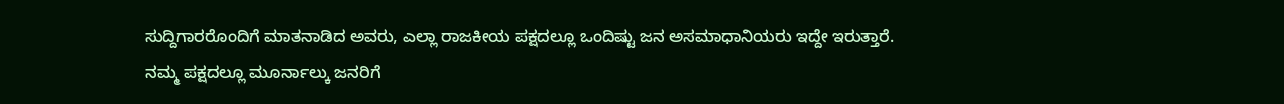ಸುದ್ದಿಗಾರರೊಂದಿಗೆ ಮಾತನಾಡಿದ ಅವರು, ಎಲ್ಲಾ ರಾಜಕೀಯ ಪಕ್ಷದಲ್ಲೂ ಒಂದಿಷ್ಟು ಜನ ಅಸಮಾಧಾನಿಯರು ಇದ್ದೇ ಇರುತ್ತಾರೆ. ನಮ್ಮ ಪಕ್ಷದಲ್ಲೂ ಮೂರ್ನಾಲ್ಕು ಜನರಿಗೆ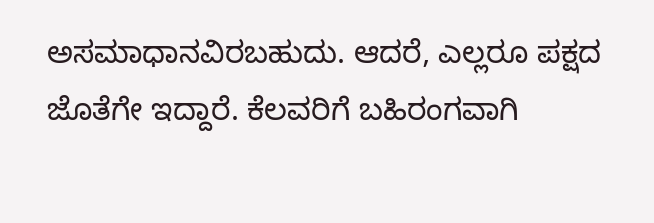ಅಸಮಾಧಾನವಿರಬಹುದು. ಆದರೆ, ಎಲ್ಲರೂ ಪಕ್ಷದ ಜೊತೆಗೇ ಇದ್ದಾರೆ. ಕೆಲವರಿಗೆ ಬಹಿರಂಗವಾಗಿ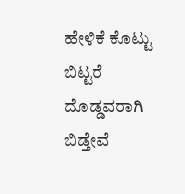ಹೇಳಿಕೆ ಕೊಟ್ಟು ಬಿಟ್ಟರೆ ದೊಡ್ಡವರಾಗಿ ಬಿಡ್ತೇವೆ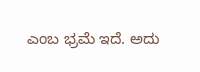ಎಂಬ ಭ್ರಮೆ ಇದೆ. ಅದು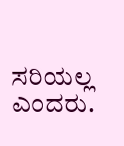ಸರಿಯಲ್ಲ ಎಂದರು.